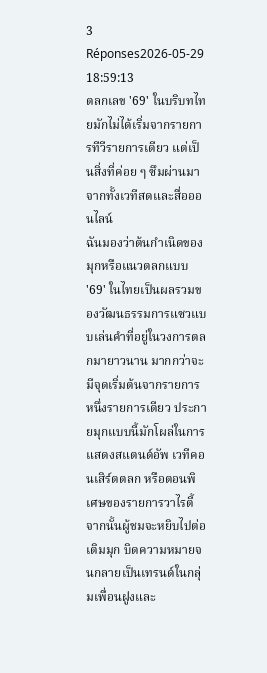3 Réponses2026-05-29 18:59:13
ตลกเลข '69' ในบริบทไทยมักไม่ได้เริ่มจากรายการทีวีรายการเดียว แต่เป็นสิ่งที่ค่อย ๆ ซึมผ่านมาจากทั้งเวทีสดและสื่อออนไลน์
ฉันมองว่าต้นกำเนิดของมุกหรือแนวตลกแบบ '69' ในไทยเป็นผลรวมของวัฒนธรรมการแซวแบบเล่นคำที่อยู่ในวงการตลกมายาวนาน มากกว่าจะมีจุดเริ่มต้นจากรายการหนึ่งรายการเดียว ประกายมุกแบบนี้มักโผล่ในการแสดงสแตนด์อัพ เวทีคอนเสิร์ตตลก หรือตอนพิเศษของรายการวาไรตี้ จากนั้นผู้ชมจะหยิบไปต่อ เติมมุก บิดความหมายจนกลายเป็นเทรนด์ในกลุ่มเพื่อนฝูงและ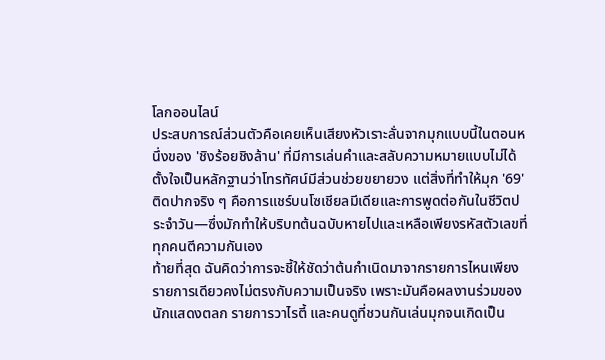โลกออนไลน์
ประสบการณ์ส่วนตัวคือเคยเห็นเสียงหัวเราะลั่นจากมุกแบบนี้ในตอนหนึ่งของ 'ชิงร้อยชิงล้าน' ที่มีการเล่นคำและสลับความหมายแบบไม่ได้ตั้งใจเป็นหลักฐานว่าโทรทัศน์มีส่วนช่วยขยายวง แต่สิ่งที่ทำให้มุก '69' ติดปากจริง ๆ คือการแชร์บนโซเชียลมีเดียและการพูดต่อกันในชีวิตประจำวัน—ซึ่งมักทำให้บริบทต้นฉบับหายไปและเหลือเพียงรหัสตัวเลขที่ทุกคนตีความกันเอง
ท้ายที่สุด ฉันคิดว่าการจะชี้ให้ชัดว่าต้นกำเนิดมาจากรายการไหนเพียงรายการเดียวคงไม่ตรงกับความเป็นจริง เพราะมันคือผลงานร่วมของนักแสดงตลก รายการวาไรตี้ และคนดูที่ชวนกันเล่นมุกจนเกิดเป็น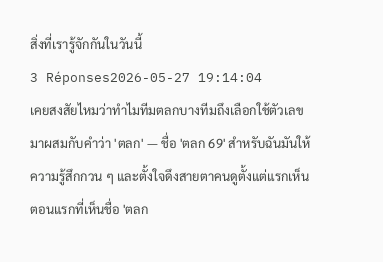สิ่งที่เรารู้จักกันในวันนี้
3 Réponses2026-05-27 19:14:04
เคยสงสัยไหมว่าทำไมทีมตลกบางทีมถึงเลือกใช้ตัวเลขมาผสมกับคำว่า 'ตลก' — ชื่อ 'ตลก 69' สำหรับฉันมันให้ความรู้สึกกวน ๆ และตั้งใจดึงสายตาคนดูตั้งแต่แรกเห็น
ตอนแรกที่เห็นชื่อ 'ตลก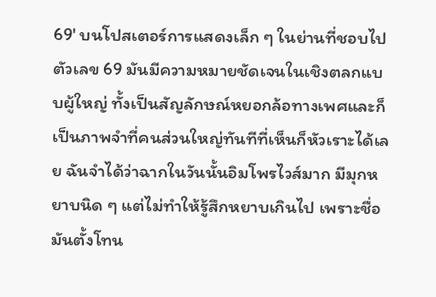69' บนโปสเตอร์การแสดงเล็ก ๆ ในย่านที่ชอบไป ตัวเลข 69 มันมีความหมายชัดเจนในเชิงตลกแบบผู้ใหญ่ ทั้งเป็นสัญลักษณ์หยอกล้อทางเพศและก็เป็นภาพจำที่คนส่วนใหญ่ทันทีที่เห็นก็หัวเราะได้เลย ฉันจำได้ว่าฉากในวันนั้นอิมโพรไวส์มาก มีมุกหยาบนิด ๆ แต่ไม่ทำให้รู้สึกหยาบเกินไป เพราะชื่อมันตั้งโทน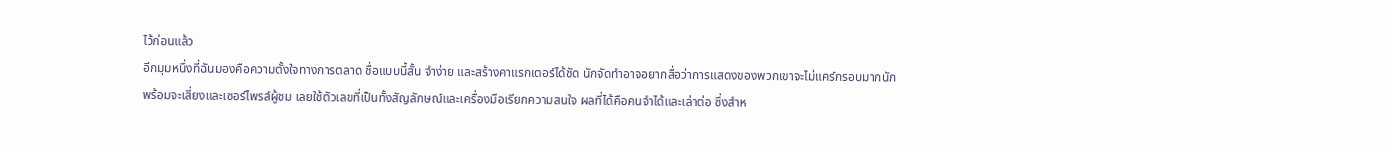ไว้ก่อนแล้ว
อีกมุมหนึ่งที่ฉันมองคือความตั้งใจทางการตลาด ชื่อแบบนี้สั้น จำง่าย และสร้างคาแรกเตอร์ได้ชัด นักจัดทำอาจอยากสื่อว่าการแสดงของพวกเขาจะไม่แคร์กรอบมากนัก พร้อมจะเสี่ยงและเซอร์ไพรส์ผู้ชม เลยใช้ตัวเลขที่เป็นทั้งสัญลักษณ์และเครื่องมือเรียกความสนใจ ผลที่ได้คือคนจำได้และเล่าต่อ ซึ่งสำห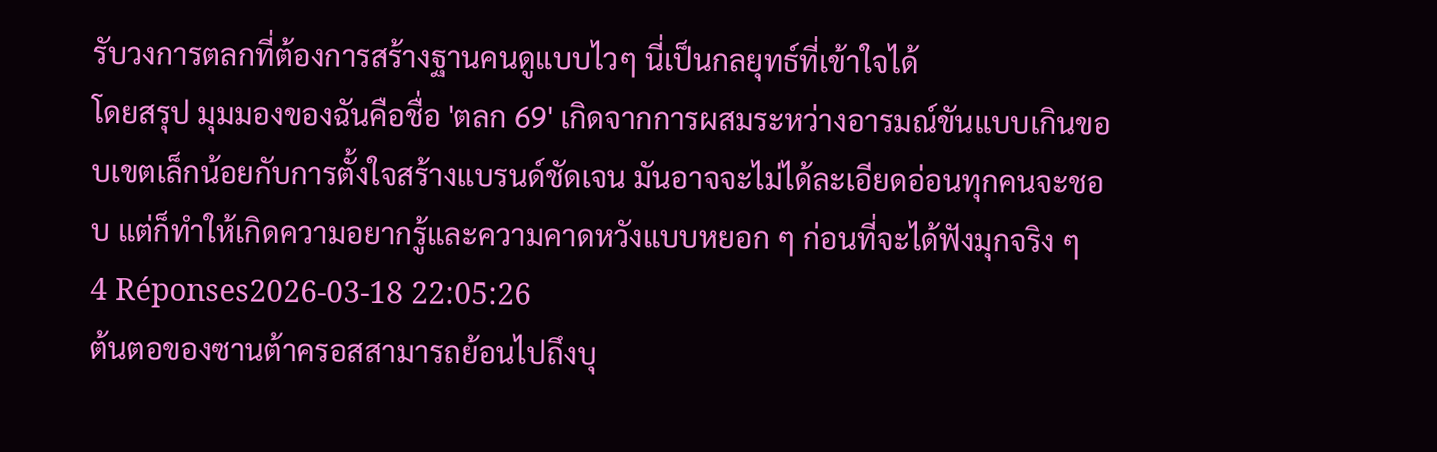รับวงการตลกที่ต้องการสร้างฐานคนดูแบบไวๆ นี่เป็นกลยุทธ์ที่เข้าใจได้
โดยสรุป มุมมองของฉันคือชื่อ 'ตลก 69' เกิดจากการผสมระหว่างอารมณ์ขันแบบเกินขอบเขตเล็กน้อยกับการตั้งใจสร้างแบรนด์ชัดเจน มันอาจจะไม่ได้ละเอียดอ่อนทุกคนจะชอบ แต่ก็ทำให้เกิดความอยากรู้และความคาดหวังแบบหยอก ๆ ก่อนที่จะได้ฟังมุกจริง ๆ
4 Réponses2026-03-18 22:05:26
ต้นตอของซานต้าครอสสามารถย้อนไปถึงบุ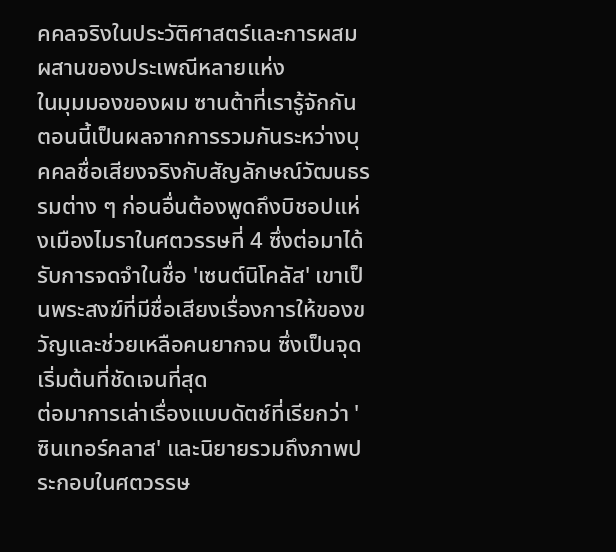คคลจริงในประวัติศาสตร์และการผสมผสานของประเพณีหลายแห่ง
ในมุมมองของผม ซานต้าที่เรารู้จักกันตอนนี้เป็นผลจากการรวมกันระหว่างบุคคลชื่อเสียงจริงกับสัญลักษณ์วัฒนธรรมต่าง ๆ ก่อนอื่นต้องพูดถึงบิชอปแห่งเมืองไมราในศตวรรษที่ 4 ซึ่งต่อมาได้รับการจดจำในชื่อ 'เซนต์นิโคลัส' เขาเป็นพระสงฆ์ที่มีชื่อเสียงเรื่องการให้ของขวัญและช่วยเหลือคนยากจน ซึ่งเป็นจุดเริ่มต้นที่ชัดเจนที่สุด
ต่อมาการเล่าเรื่องแบบดัตช์ที่เรียกว่า 'ซินเทอร์คลาส' และนิยายรวมถึงภาพประกอบในศตวรรษ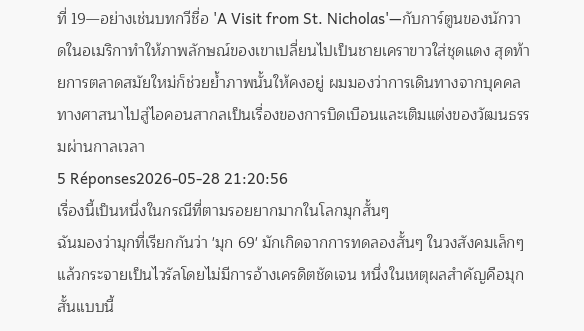ที่ 19—อย่างเช่นบทกวีชื่อ 'A Visit from St. Nicholas'—กับการ์ตูนของนักวาดในอเมริกาทำให้ภาพลักษณ์ของเขาเปลี่ยนไปเป็นชายเคราขาวใส่ชุดแดง สุดท้ายการตลาดสมัยใหม่ก็ช่วยย้ำภาพนั้นให้คงอยู่ ผมมองว่าการเดินทางจากบุคคลทางศาสนาไปสู่ไอคอนสากลเป็นเรื่องของการบิดเบือนและเติมแต่งของวัฒนธรรมผ่านกาลเวลา
5 Réponses2026-05-28 21:20:56
เรื่องนี้เป็นหนึ่งในกรณีที่ตามรอยยากมากในโลกมุกสั้นๆ
ฉันมองว่ามุกที่เรียกกันว่า 'มุก 69' มักเกิดจากการทดลองสั้นๆ ในวงสังคมเล็กๆ แล้วกระจายเป็นไวรัลโดยไม่มีการอ้างเครดิตชัดเจน หนึ่งในเหตุผลสำคัญคือมุกสั้นแบบนี้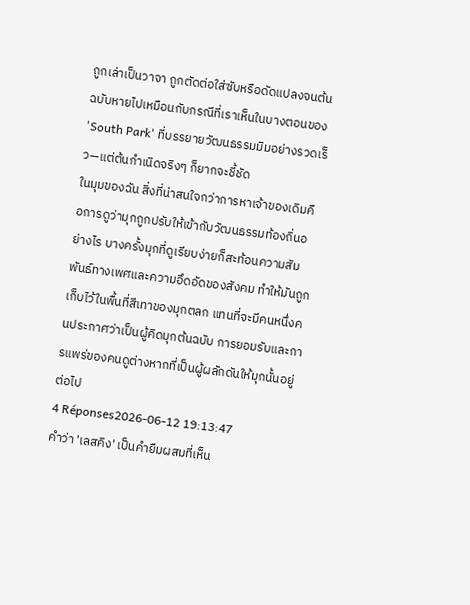ถูกเล่าเป็นวาจา ถูกตัดต่อใส่ซับหรือดัดแปลงจนต้นฉบับหายไปเหมือนกับกรณีที่เราเห็นในบางตอนของ 'South Park' ที่บรรยายวัฒนธรรมมิมอย่างรวดเร็ว—แต่ต้นกำเนิดจริงๆ ก็ยากจะชี้ชัด
ในมุมของฉัน สิ่งที่น่าสนใจกว่าการหาเจ้าของเดิมคือการดูว่ามุกถูกปรับให้เข้ากับวัฒนธรรมท้องถิ่นอย่างไร บางครั้งมุกที่ดูเรียบง่ายก็สะท้อนความสัมพันธ์ทางเพศและความอึดอัดของสังคม ทำให้มันถูกเก็บไว้ในพื้นที่สีเทาของมุกตลก แทนที่จะมีคนหนึ่งคนประกาศว่าเป็นผู้คิดมุกต้นฉบับ การยอมรับและการแพร่ของคนดูต่างหากที่เป็นผู้ผลักดันให้มุกนั้นอยู่ต่อไป
4 Réponses2026-06-12 19:13:47
คำว่า 'เลสคิง' เป็นคำยืมผสมที่เห็น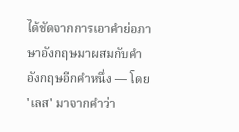ได้ชัดจากการเอาคำย่อภาษาอังกฤษมาผสมกับคำอังกฤษอีกคำหนึ่ง — โดย 'เลส' มาจากคำว่า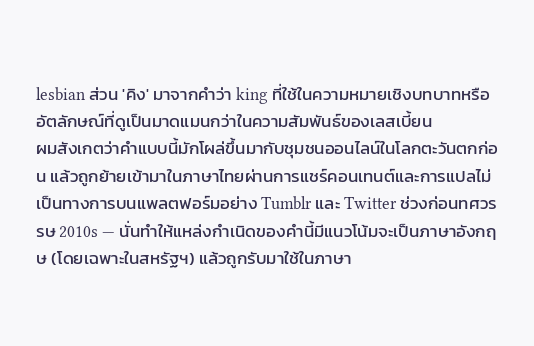lesbian ส่วน 'คิง' มาจากคำว่า king ที่ใช้ในความหมายเชิงบทบาทหรืออัตลักษณ์ที่ดูเป็นมาดแมนกว่าในความสัมพันธ์ของเลสเบี้ยน
ผมสังเกตว่าคำแบบนี้มักโผล่ขึ้นมากับชุมชนออนไลน์ในโลกตะวันตกก่อน แล้วถูกย้ายเข้ามาในภาษาไทยผ่านการแชร์คอนเทนต์และการแปลไม่เป็นทางการบนแพลตฟอร์มอย่าง Tumblr และ Twitter ช่วงก่อนทศวรรษ 2010s — นั่นทำให้แหล่งกำเนิดของคำนี้มีแนวโน้มจะเป็นภาษาอังกฤษ (โดยเฉพาะในสหรัฐฯ) แล้วถูกรับมาใช้ในภาษา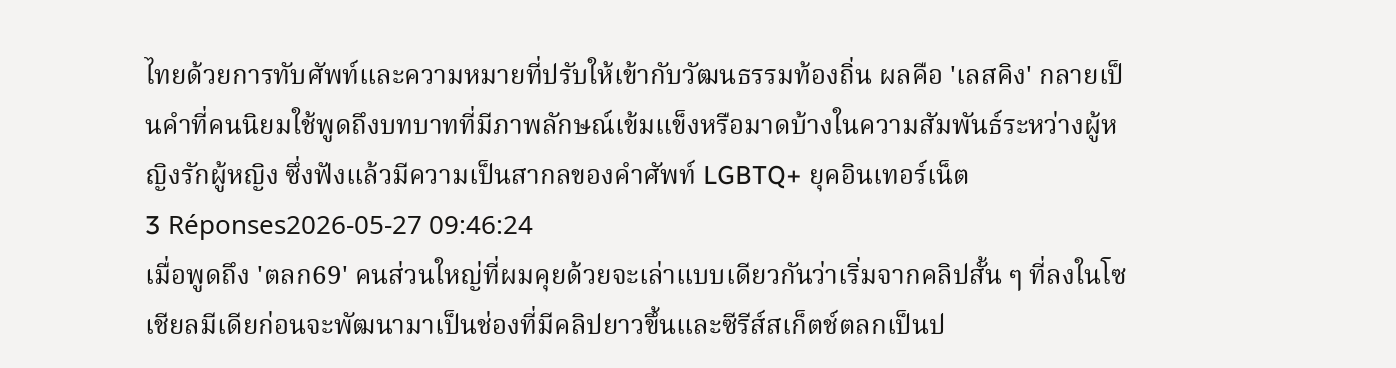ไทยด้วยการทับศัพท์และความหมายที่ปรับให้เข้ากับวัฒนธรรมท้องถิ่น ผลคือ 'เลสคิง' กลายเป็นคำที่คนนิยมใช้พูดถึงบทบาทที่มีภาพลักษณ์เข้มแข็งหรือมาดบ้างในความสัมพันธ์ระหว่างผู้หญิงรักผู้หญิง ซึ่งฟังแล้วมีความเป็นสากลของคำศัพท์ LGBTQ+ ยุคอินเทอร์เน็ต
3 Réponses2026-05-27 09:46:24
เมื่อพูดถึง 'ตลก69' คนส่วนใหญ่ที่ผมคุยด้วยจะเล่าแบบเดียวกันว่าเริ่มจากคลิปสั้น ๆ ที่ลงในโซเชียลมีเดียก่อนจะพัฒนามาเป็นช่องที่มีคลิปยาวขึ้นและซีรีส์สเก็ตช์ตลกเป็นป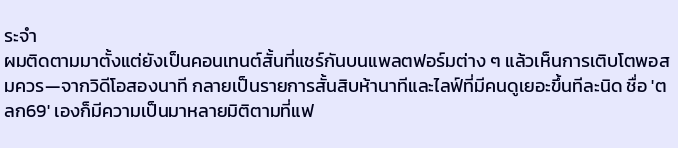ระจำ
ผมติดตามมาตั้งแต่ยังเป็นคอนเทนต์สั้นที่แชร์กันบนแพลตฟอร์มต่าง ๆ แล้วเห็นการเติบโตพอสมควร—จากวิดีโอสองนาที กลายเป็นรายการสั้นสิบห้านาทีและไลฟ์ที่มีคนดูเยอะขึ้นทีละนิด ชื่อ 'ตลก69' เองก็มีความเป็นมาหลายมิติตามที่แฟ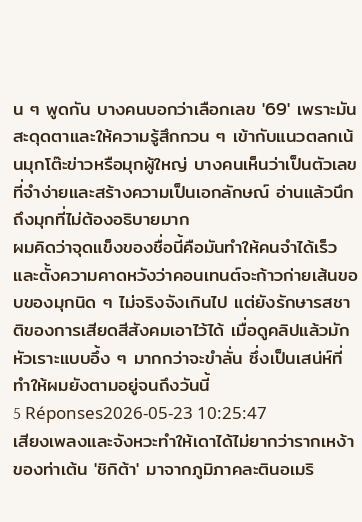น ๆ พูดกัน บางคนบอกว่าเลือกเลข '69' เพราะมันสะดุดตาและให้ความรู้สึกกวน ๆ เข้ากับแนวตลกเน้นมุกโต๊ะข่าวหรือมุกผู้ใหญ่ บางคนเห็นว่าเป็นตัวเลขที่จำง่ายและสร้างความเป็นเอกลักษณ์ อ่านแล้วนึกถึงมุกที่ไม่ต้องอธิบายมาก
ผมคิดว่าจุดแข็งของชื่อนี้คือมันทำให้คนจำได้เร็วและตั้งความคาดหวังว่าคอนเทนต์จะก้าวก่ายเส้นขอบของมุกนิด ๆ ไม่จริงจังเกินไป แต่ยังรักษารสชาติของการเสียดสีสังคมเอาไว้ได้ เมื่อดูคลิปแล้วมักหัวเราะแบบอึ้ง ๆ มากกว่าจะขำลั่น ซึ่งเป็นเสน่ห์ที่ทำให้ผมยังตามอยู่จนถึงวันนี้
5 Réponses2026-05-23 10:25:47
เสียงเพลงและจังหวะทำให้เดาได้ไม่ยากว่ารากเหง้าของท่าเต้น 'ชิกิต้า' มาจากภูมิภาคละตินอเมริ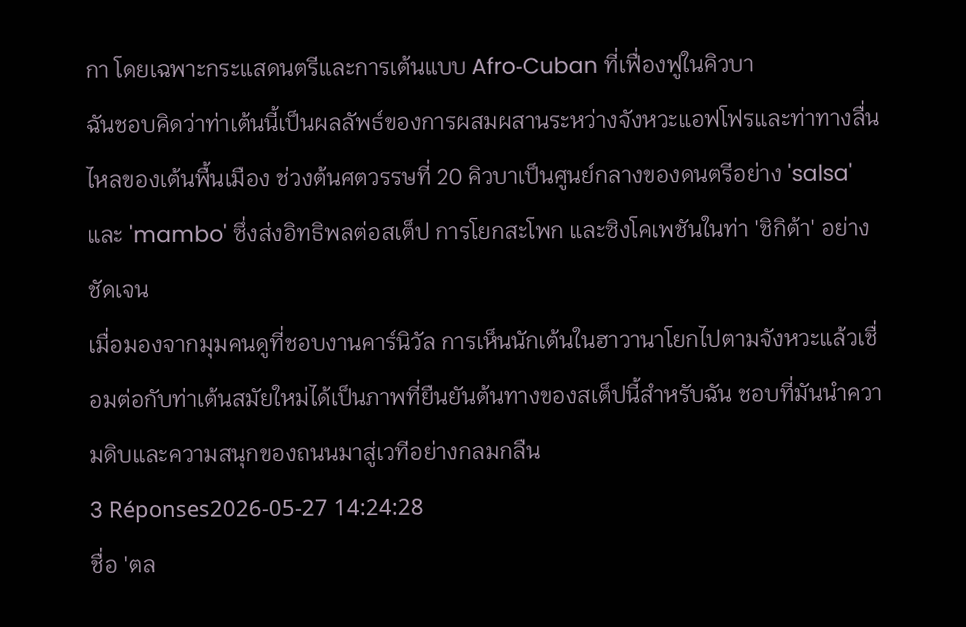กา โดยเฉพาะกระแสดนตรีและการเต้นแบบ Afro‑Cuban ที่เฟื่องฟูในคิวบา
ฉันชอบคิดว่าท่าเต้นนี้เป็นผลลัพธ์ของการผสมผสานระหว่างจังหวะแอฟโฟรและท่าทางลื่นไหลของเต้นพื้นเมือง ช่วงต้นศตวรรษที่ 20 คิวบาเป็นศูนย์กลางของดนตรีอย่าง 'salsa' และ 'mambo' ซึ่งส่งอิทธิพลต่อสเต็ป การโยกสะโพก และซิงโคเพชันในท่า 'ชิกิต้า' อย่างชัดเจน
เมื่อมองจากมุมคนดูที่ชอบงานคาร์นิวัล การเห็นนักเต้นในฮาวานาโยกไปตามจังหวะแล้วเชื่อมต่อกับท่าเต้นสมัยใหม่ได้เป็นภาพที่ยืนยันต้นทางของสเต็ปนี้สำหรับฉัน ชอบที่มันนำความดิบและความสนุกของถนนมาสู่เวทีอย่างกลมกลืน
3 Réponses2026-05-27 14:24:28
ชื่อ 'ตล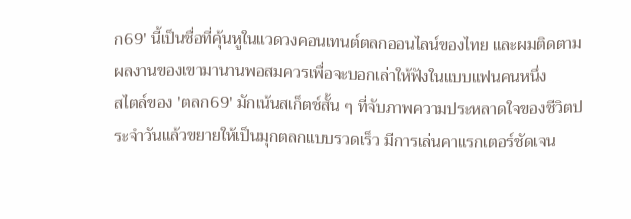ก69' นี้เป็นชื่อที่คุ้นหูในแวดวงคอนเทนต์ตลกออนไลน์ของไทย และผมติดตามผลงานของเขามานานพอสมควรเพื่อจะบอกเล่าให้ฟังในแบบแฟนคนหนึ่ง
สไตล์ของ 'ตลก69' มักเน้นสเก็ตช์สั้น ๆ ที่จับภาพความประหลาดใจของชีวิตประจำวันแล้วขยายให้เป็นมุกตลกแบบรวดเร็ว มีการเล่นคาแรกเตอร์ชัดเจน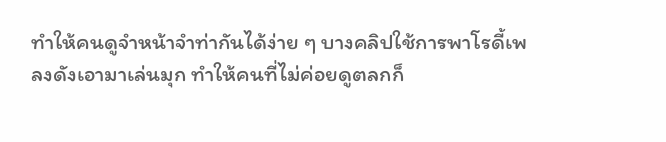ทำให้คนดูจำหน้าจำท่ากันได้ง่าย ๆ บางคลิปใช้การพาโรดี้เพลงดังเอามาเล่นมุก ทำให้คนที่ไม่ค่อยดูตลกก็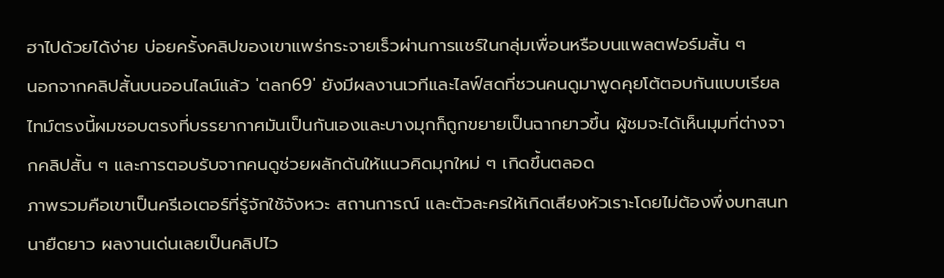ฮาไปด้วยได้ง่าย บ่อยครั้งคลิปของเขาแพร่กระจายเร็วผ่านการแชร์ในกลุ่มเพื่อนหรือบนแพลตฟอร์มสั้น ๆ
นอกจากคลิปสั้นบนออนไลน์แล้ว 'ตลก69' ยังมีผลงานเวทีและไลฟ์สดที่ชวนคนดูมาพูดคุยโต้ตอบกันแบบเรียลไทม์ตรงนี้ผมชอบตรงที่บรรยากาศมันเป็นกันเองและบางมุกก็ถูกขยายเป็นฉากยาวขึ้น ผู้ชมจะได้เห็นมุมที่ต่างจากคลิปสั้น ๆ และการตอบรับจากคนดูช่วยผลักดันให้แนวคิดมุกใหม่ ๆ เกิดขึ้นตลอด
ภาพรวมคือเขาเป็นครีเอเตอร์ที่รู้จักใช้จังหวะ สถานการณ์ และตัวละครให้เกิดเสียงหัวเราะโดยไม่ต้องพึ่งบทสนทนายืดยาว ผลงานเด่นเลยเป็นคลิปไว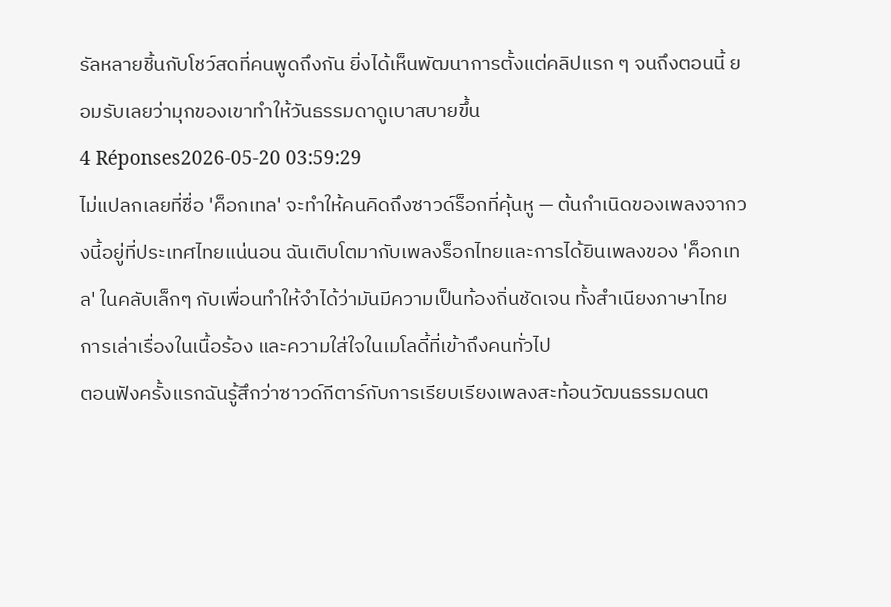รัลหลายชิ้นกับโชว์สดที่คนพูดถึงกัน ยิ่งได้เห็นพัฒนาการตั้งแต่คลิปแรก ๆ จนถึงตอนนี้ ยอมรับเลยว่ามุกของเขาทำให้วันธรรมดาดูเบาสบายขึ้น
4 Réponses2026-05-20 03:59:29
ไม่แปลกเลยที่ชื่อ 'ค็อกเทล' จะทำให้คนคิดถึงซาวด์ร็อกที่คุ้นหู — ต้นกำเนิดของเพลงจากวงนี้อยู่ที่ประเทศไทยแน่นอน ฉันเติบโตมากับเพลงร็อกไทยและการได้ยินเพลงของ 'ค็อกเทล' ในคลับเล็กๆ กับเพื่อนทำให้จำได้ว่ามันมีความเป็นท้องถิ่นชัดเจน ทั้งสำเนียงภาษาไทย การเล่าเรื่องในเนื้อร้อง และความใส่ใจในเมโลดี้ที่เข้าถึงคนทั่วไป
ตอนฟังครั้งแรกฉันรู้สึกว่าซาวด์กีตาร์กับการเรียบเรียงเพลงสะท้อนวัฒนธรรมดนต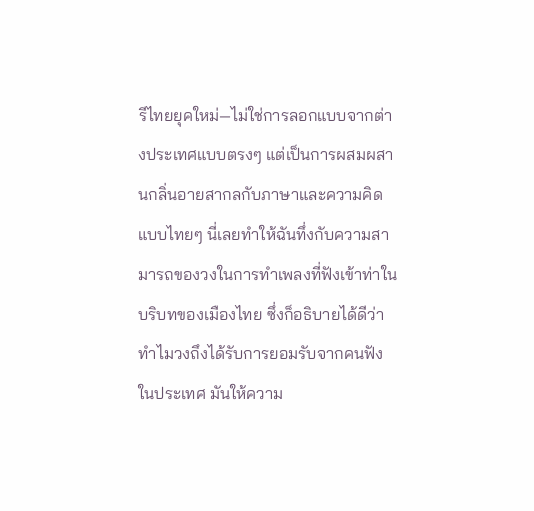รีไทยยุคใหม่—ไม่ใช่การลอกแบบจากต่างประเทศแบบตรงๆ แต่เป็นการผสมผสานกลิ่นอายสากลกับภาษาและความคิดแบบไทยๆ นี่เลยทำให้ฉันทึ่งกับความสามารถของวงในการทำเพลงที่ฟังเข้าท่าในบริบทของเมืองไทย ซึ่งก็อธิบายได้ดีว่าทำไมวงถึงได้รับการยอมรับจากคนฟังในประเทศ มันให้ความ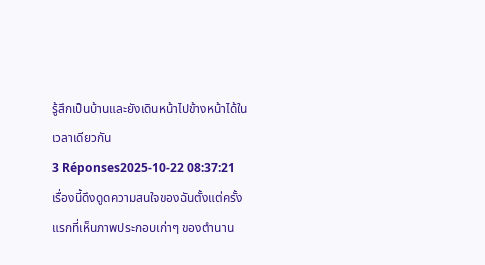รู้สึกเป็นบ้านและยังเดินหน้าไปข้างหน้าได้ในเวลาเดียวกัน
3 Réponses2025-10-22 08:37:21
เรื่องนี้ดึงดูดความสนใจของฉันตั้งแต่ครั้งแรกที่เห็นภาพประกอบเก่าๆ ของตำนาน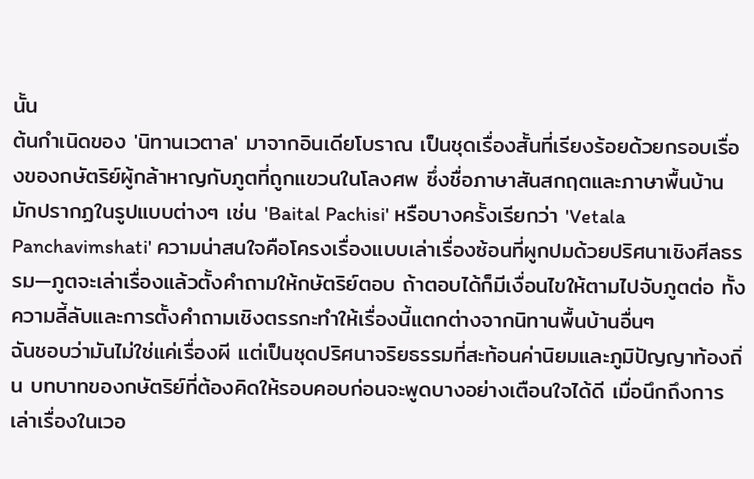นั้น
ต้นกำเนิดของ 'นิทานเวตาล' มาจากอินเดียโบราณ เป็นชุดเรื่องสั้นที่เรียงร้อยด้วยกรอบเรื่องของกษัตริย์ผู้กล้าหาญกับภูตที่ถูกแขวนในโลงศพ ซึ่งชื่อภาษาสันสกฤตและภาษาพื้นบ้านมักปรากฏในรูปแบบต่างๆ เช่น 'Baital Pachisi' หรือบางครั้งเรียกว่า 'Vetala Panchavimshati' ความน่าสนใจคือโครงเรื่องแบบเล่าเรื่องซ้อนที่ผูกปมด้วยปริศนาเชิงศีลธรรม—ภูตจะเล่าเรื่องแล้วตั้งคำถามให้กษัตริย์ตอบ ถ้าตอบได้ก็มีเงื่อนไขให้ตามไปจับภูตต่อ ทั้งความลี้ลับและการตั้งคำถามเชิงตรรกะทำให้เรื่องนี้แตกต่างจากนิทานพื้นบ้านอื่นๆ
ฉันชอบว่ามันไม่ใช่แค่เรื่องผี แต่เป็นชุดปริศนาจริยธรรมที่สะท้อนค่านิยมและภูมิปัญญาท้องถิ่น บทบาทของกษัตริย์ที่ต้องคิดให้รอบคอบก่อนจะพูดบางอย่างเตือนใจได้ดี เมื่อนึกถึงการเล่าเรื่องในเวอ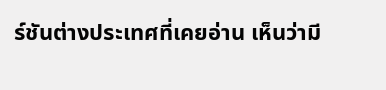ร์ชันต่างประเทศที่เคยอ่าน เห็นว่ามี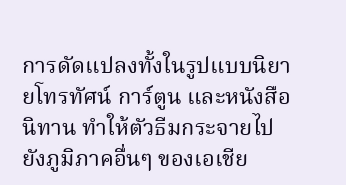การดัดแปลงทั้งในรูปแบบนิยายโทรทัศน์ การ์ตูน และหนังสือนิทาน ทำให้ตัวธีมกระจายไปยังภูมิภาคอื่นๆ ของเอเชีย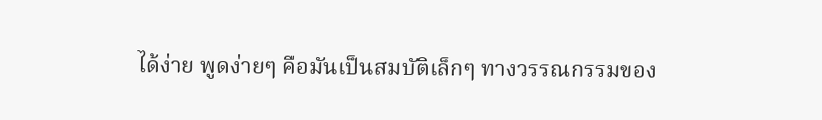ได้ง่าย พูดง่ายๆ คือมันเป็นสมบัติเล็กๆ ทางวรรณกรรมของ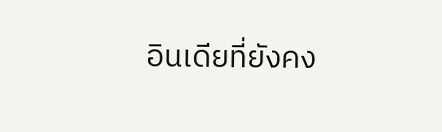อินเดียที่ยังคง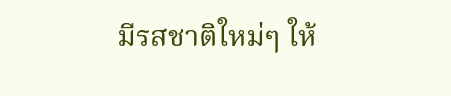มีรสชาติใหม่ๆ ให้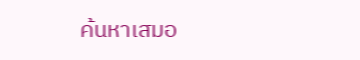ค้นหาเสมอ